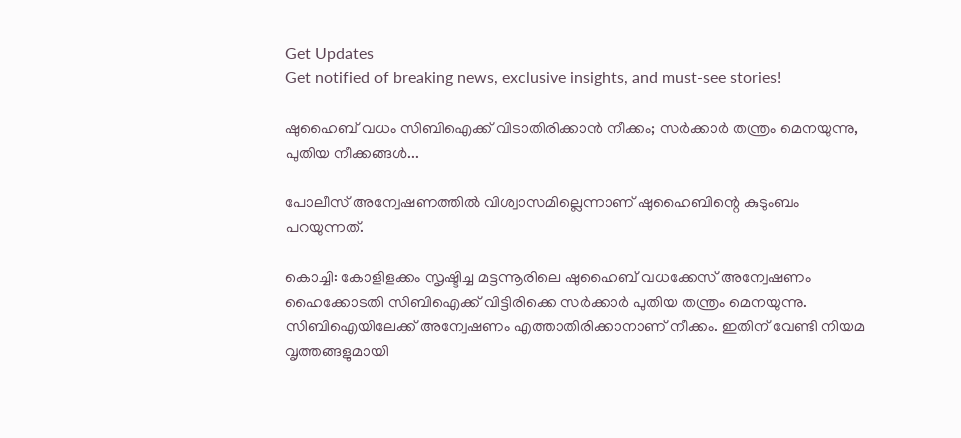Get Updates
Get notified of breaking news, exclusive insights, and must-see stories!

ഷുഹൈബ് വധം സിബിഐക്ക് വിടാതിരിക്കാന്‍ നീക്കം; സര്‍ക്കാര്‍ തന്ത്രം മെനയുന്നു, പുതിയ നീക്കങ്ങള്‍...

പോലീസ് അന്വേഷണത്തില്‍ വിശ്വാസമില്ലെന്നാണ് ഷുഹൈബിന്റെ കുടുംബം പറയുന്നത്.

കൊച്ചി: കോളിളക്കം സൃഷ്ടിച്ച മട്ടന്നൂരിലെ ഷുഹൈബ് വധക്കേസ് അന്വേഷണം ഹൈക്കോടതി സിബിഐക്ക് വിട്ടിരിക്കെ സര്‍ക്കാര്‍ പുതിയ തന്ത്രം മെനയുന്നു. സിബിഐയിലേക്ക് അന്വേഷണം എത്താതിരിക്കാനാണ് നീക്കം. ഇതിന് വേണ്ടി നിയമ വൃത്തങ്ങളുമായി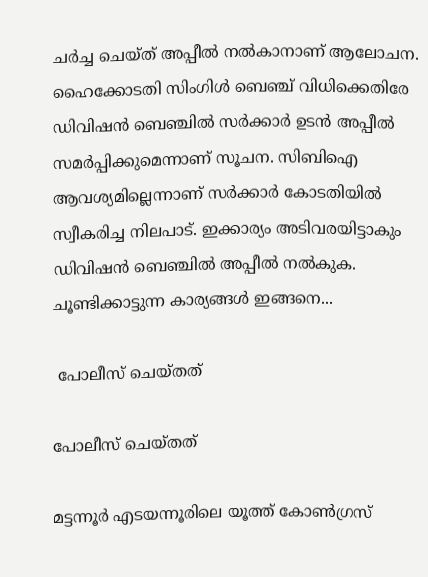ചര്‍ച്ച ചെയ്ത് അപ്പീല്‍ നല്‍കാനാണ് ആലോചന. ഹൈക്കോടതി സിംഗിള്‍ ബെഞ്ച് വിധിക്കെതിരേ ഡിവിഷന്‍ ബെഞ്ചില്‍ സര്‍ക്കാര്‍ ഉടന്‍ അപ്പീല്‍ സമര്‍പ്പിക്കുമെന്നാണ് സൂചന. സിബിഐ ആവശ്യമില്ലെന്നാണ് സര്‍ക്കാര്‍ കോടതിയില്‍ സ്വീകരിച്ച നിലപാട്. ഇക്കാര്യം അടിവരയിട്ടാകും ഡിവിഷന്‍ ബെഞ്ചില്‍ അപ്പീല്‍ നല്‍കുക. ചൂണ്ടിക്കാട്ടുന്ന കാര്യങ്ങള്‍ ഇങ്ങനെ...

 പോലീസ് ചെയ്തത്

പോലീസ് ചെയ്തത്

മട്ടന്നൂര്‍ എടയന്നൂരിലെ യൂത്ത് കോണ്‍ഗ്രസ്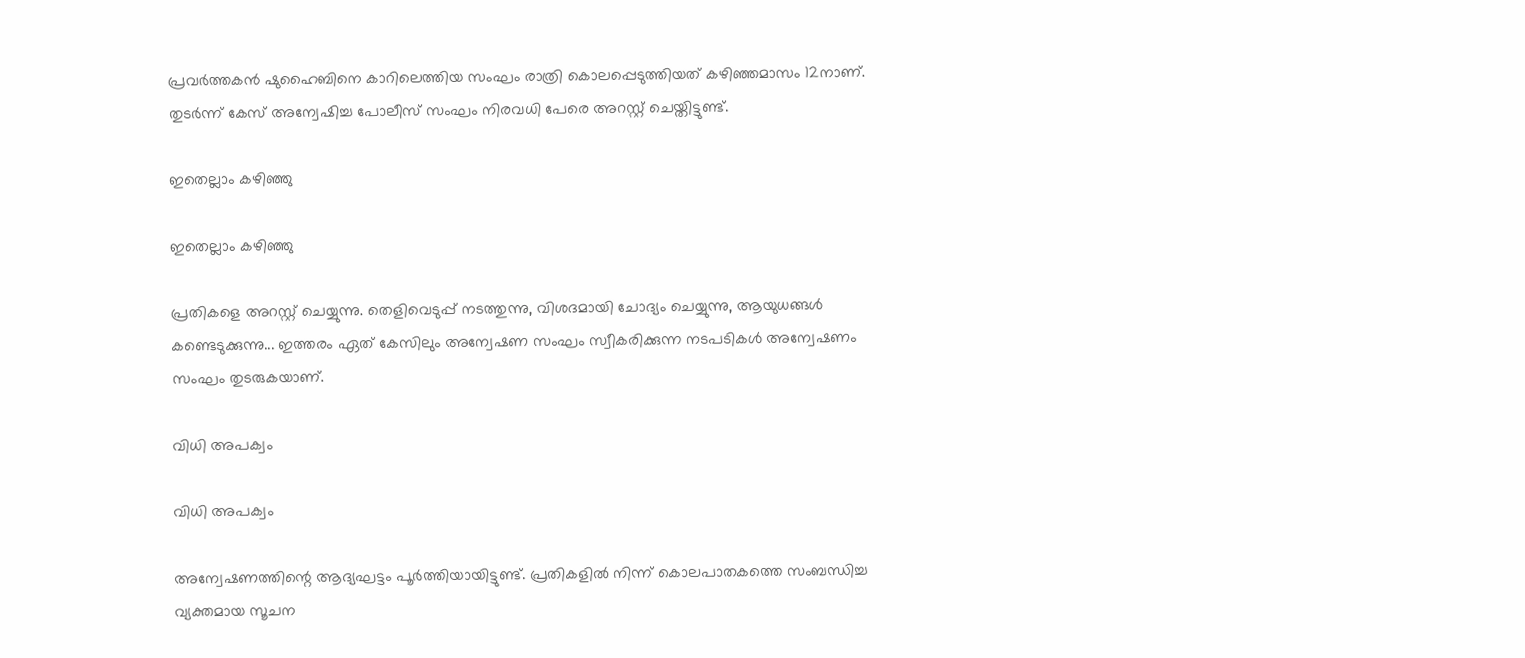പ്രവര്‍ത്തകന്‍ ഷുഹൈബിനെ കാറിലെത്തിയ സംഘം രാത്രി കൊലപ്പെടുത്തിയത് കഴിഞ്ഞമാസം 12നാണ്. തുടര്‍ന്ന് കേസ് അന്വേഷിച്ച പോലീസ് സംഘം നിരവധി പേരെ അറസ്റ്റ് ചെയ്തിട്ടുണ്ട്.

ഇതെല്ലാം കഴിഞ്ഞു

ഇതെല്ലാം കഴിഞ്ഞു

പ്രതികളെ അറസ്റ്റ് ചെയ്യുന്നു. തെളിവെടുപ്പ് നടത്തുന്നു, വിശദമായി ചോദ്യം ചെയ്യുന്നു, ആയുധങ്ങള്‍ കണ്ടെടുക്കുന്നു... ഇത്തരം ഏത് കേസിലും അന്വേഷണ സംഘം സ്വീകരിക്കുന്ന നടപടികള്‍ അന്വേഷണം സംഘം തുടരുകയാണ്.

വിധി അപക്വം

വിധി അപക്വം

അന്വേഷണത്തിന്റെ ആദ്യഘട്ടം പൂര്‍ത്തിയായിട്ടുണ്ട്. പ്രതികളില്‍ നിന്ന് കൊലപാതകത്തെ സംബന്ധിച്ച വ്യക്തമായ സൂചന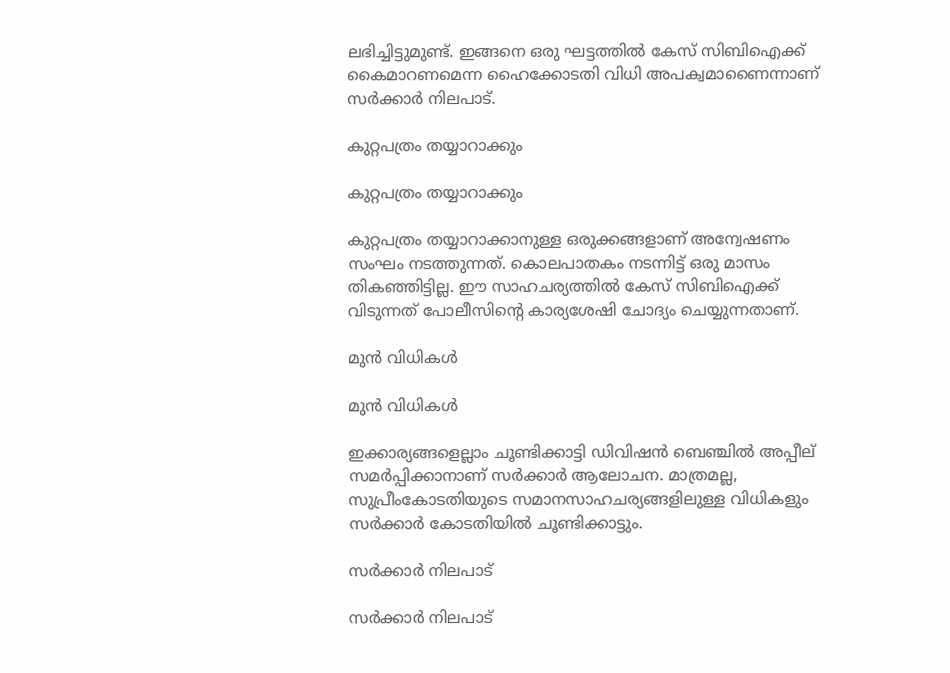ലഭിച്ചിട്ടുമുണ്ട്. ഇങ്ങനെ ഒരു ഘട്ടത്തില്‍ കേസ് സിബിഐക്ക് കൈമാറണമെന്ന ഹൈക്കോടതി വിധി അപക്വമാണൈന്നാണ് സര്‍ക്കാര്‍ നിലപാട്.

കുറ്റപത്രം തയ്യാറാക്കും

കുറ്റപത്രം തയ്യാറാക്കും

കുറ്റപത്രം തയ്യാറാക്കാനുള്ള ഒരുക്കങ്ങളാണ് അന്വേഷണം സംഘം നടത്തുന്നത്. കൊലപാതകം നടന്നിട്ട് ഒരു മാസം തികഞ്ഞിട്ടില്ല. ഈ സാഹചര്യത്തില്‍ കേസ് സിബിഐക്ക് വിടുന്നത് പോലീസിന്റെ കാര്യശേഷി ചോദ്യം ചെയ്യുന്നതാണ്.

മുന്‍ വിധികള്‍

മുന്‍ വിധികള്‍

ഇക്കാര്യങ്ങളെല്ലാം ചൂണ്ടിക്കാട്ടി ഡിവിഷന്‍ ബെഞ്ചില്‍ അപ്പീല് സമര്‍പ്പിക്കാനാണ് സര്‍ക്കാര്‍ ആലോചന. മാത്രമല്ല, സുപ്രീംകോടതിയുടെ സമാനസാഹചര്യങ്ങളിലുള്ള വിധികളും സര്‍ക്കാര്‍ കോടതിയില്‍ ചൂണ്ടിക്കാട്ടും.

സര്‍ക്കാര്‍ നിലപാട്

സര്‍ക്കാര്‍ നിലപാട്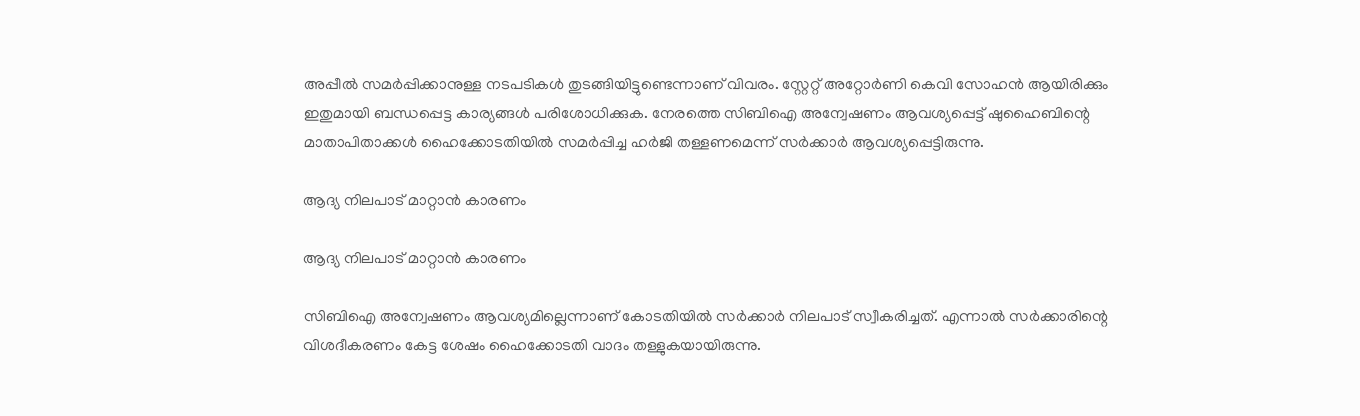അപ്പീല്‍ സമര്‍പ്പിക്കാനുള്ള നടപടികള്‍ തുടങ്ങിയിട്ടുണ്ടെന്നാണ് വിവരം. സ്റ്റേറ്റ് അറ്റോര്‍ണി കെവി സോഹന്‍ ആയിരിക്കും ഇതുമായി ബന്ധപ്പെട്ട കാര്യങ്ങള്‍ പരിശോധിക്കുക. നേരത്തെ സിബിഐ അന്വേഷണം ആവശ്യപ്പെട്ട് ഷുഹൈബിന്റെ മാതാപിതാക്കള്‍ ഹൈക്കോടതിയില്‍ സമര്‍പ്പിച്ച ഹര്‍ജി തള്ളണമെന്ന് സര്‍ക്കാര്‍ ആവശ്യപ്പെട്ടിരുന്നു.

ആദ്യ നിലപാട് മാറ്റാന്‍ കാരണം

ആദ്യ നിലപാട് മാറ്റാന്‍ കാരണം

സിബിഐ അന്വേഷണം ആവശ്യമില്ലെന്നാണ് കോടതിയില്‍ സര്‍ക്കാര്‍ നിലപാട് സ്വീകരിച്ചത്. എന്നാല്‍ സര്‍ക്കാരിന്റെ വിശദീകരണം കേട്ട ശേഷം ഹൈക്കോടതി വാദം തള്ളുകയായിരുന്നു.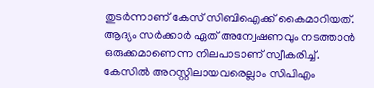തുടര്‍ന്നാണ് കേസ് സിബിഐക്ക് കൈമാറിയത്. ആദ്യം സര്‍ക്കാര്‍ ഏത് അന്വേഷണവും നടത്താന്‍ ഒരുക്കമാണെന്ന നിലപാടാണ് സ്വീകരിച്ച്. കേസില്‍ അറസ്റ്റിലായവരെല്ലാം സിപിഎം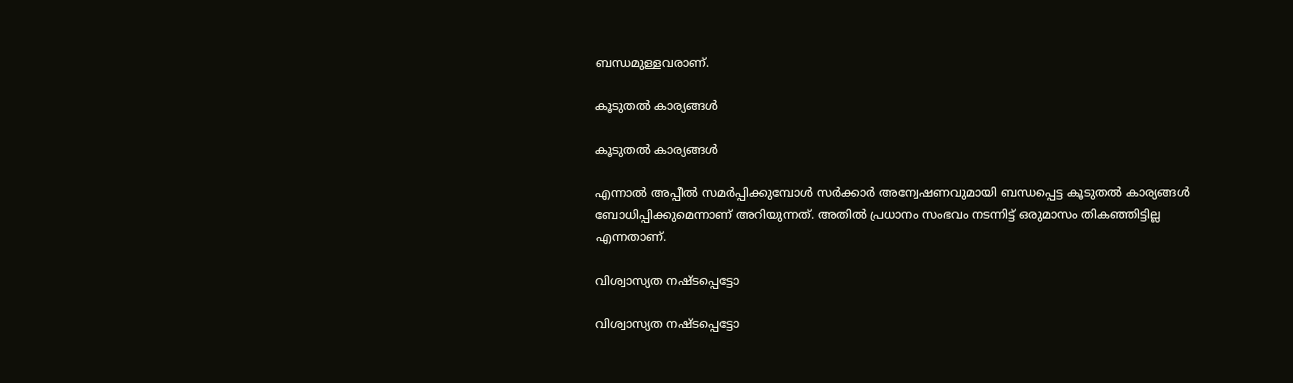ബന്ധമുള്ളവരാണ്.

കൂടുതല്‍ കാര്യങ്ങള്‍

കൂടുതല്‍ കാര്യങ്ങള്‍

എന്നാല്‍ അപ്പീല്‍ സമര്‍പ്പിക്കുമ്പോള്‍ സര്‍ക്കാര്‍ അന്വേഷണവുമായി ബന്ധപ്പെട്ട കൂടുതല്‍ കാര്യങ്ങള്‍ ബോധിപ്പിക്കുമെന്നാണ് അറിയുന്നത്. അതില്‍ പ്രധാനം സംഭവം നടന്നിട്ട് ഒരുമാസം തികഞ്ഞിട്ടില്ല എന്നതാണ്.

വിശ്വാസ്യത നഷ്ടപ്പെട്ടോ

വിശ്വാസ്യത നഷ്ടപ്പെട്ടോ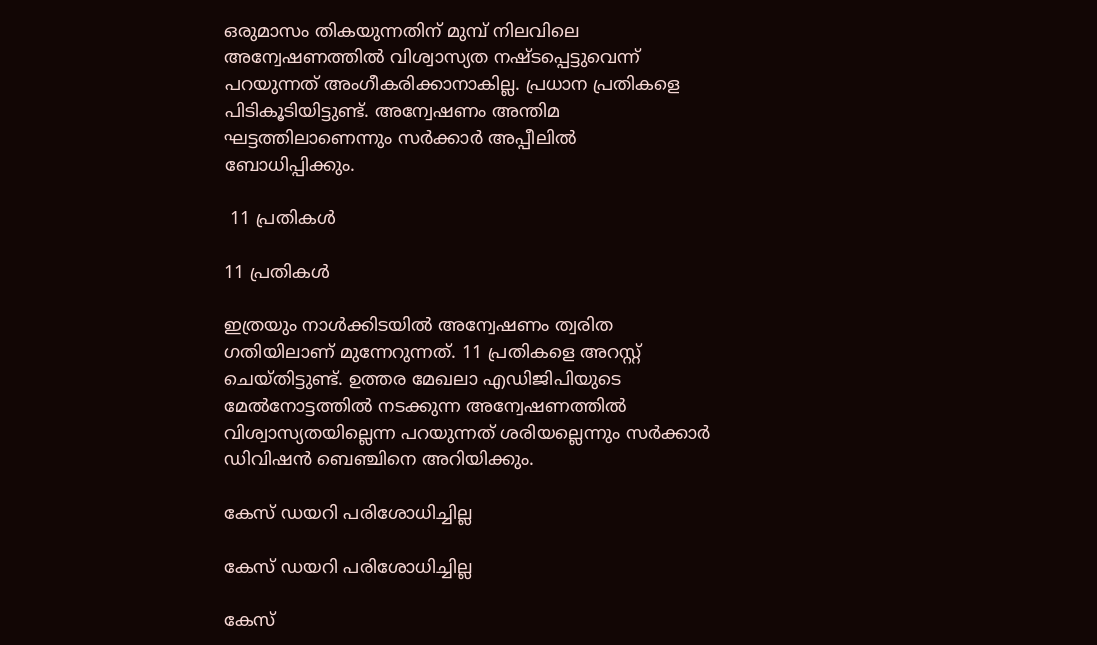ഒരുമാസം തികയുന്നതിന് മുമ്പ് നിലവിലെ അന്വേഷണത്തില്‍ വിശ്വാസ്യത നഷ്ടപ്പെട്ടുവെന്ന് പറയുന്നത് അംഗീകരിക്കാനാകില്ല. പ്രധാന പ്രതികളെ പിടികൂടിയിട്ടുണ്ട്. അന്വേഷണം അന്തിമ ഘട്ടത്തിലാണെന്നും സര്‍ക്കാര്‍ അപ്പീലില്‍ ബോധിപ്പിക്കും.

 11 പ്രതികള്‍

11 പ്രതികള്‍

ഇത്രയും നാള്‍ക്കിടയില്‍ അന്വേഷണം ത്വരിത ഗതിയിലാണ് മുന്നേറുന്നത്. 11 പ്രതികളെ അറസ്റ്റ് ചെയ്തിട്ടുണ്ട്. ഉത്തര മേഖലാ എഡിജിപിയുടെ മേല്‍നോട്ടത്തില്‍ നടക്കുന്ന അന്വേഷണത്തില്‍ വിശ്വാസ്യതയില്ലെന്ന പറയുന്നത് ശരിയല്ലെന്നും സര്‍ക്കാര്‍ ഡിവിഷന്‍ ബെഞ്ചിനെ അറിയിക്കും.

കേസ് ഡയറി പരിശോധിച്ചില്ല

കേസ് ഡയറി പരിശോധിച്ചില്ല

കേസ്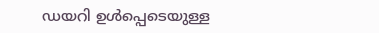ഡയറി ഉള്‍പ്പെടെയുള്ള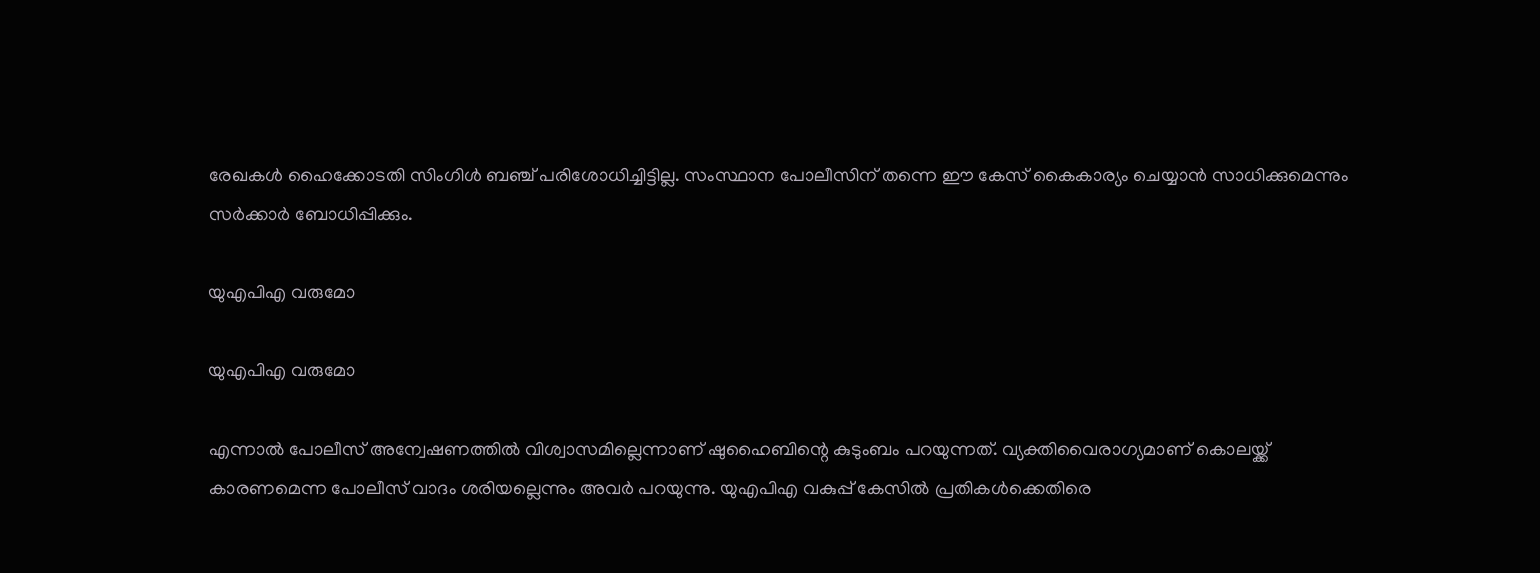രേഖകള്‍ ഹൈക്കോടതി സിംഗിള്‍ ബഞ്ച് പരിശോധിച്ചിട്ടില്ല. സംസ്ഥാന പോലീസിന് തന്നെ ഈ കേസ് കൈകാര്യം ചെയ്യാന്‍ സാധിക്കുമെന്നും സര്‍ക്കാര്‍ ബോധിപ്പിക്കും.

യുഎപിഎ വരുമോ

യുഎപിഎ വരുമോ

എന്നാല്‍ പോലീസ് അന്വേഷണത്തില്‍ വിശ്വാസമില്ലെന്നാണ് ഷുഹൈബിന്റെ കുടുംബം പറയുന്നത്. വ്യക്തിവൈരാഗ്യമാണ് കൊലയ്ക്ക് കാരണമെന്ന പോലീസ് വാദം ശരിയല്ലെന്നും അവര്‍ പറയുന്നു. യുഎപിഎ വകുപ്പ് കേസില്‍ പ്രതികള്‍ക്കെതിരെ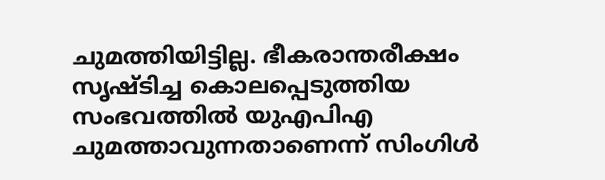ചുമത്തിയിട്ടില്ല. ഭീകരാന്തരീക്ഷം സൃഷ്ടിച്ച കൊലപ്പെടുത്തിയ സംഭവത്തില്‍ യുഎപിഎ ചുമത്താവുന്നതാണെന്ന് സിംഗിള്‍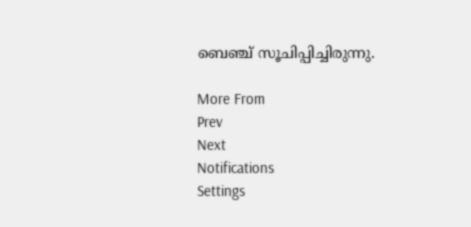ബെഞ്ച് സൂചിപ്പിച്ചിരുന്നു.

More From
Prev
Next
Notifications
Settings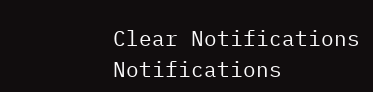Clear Notifications
Notifications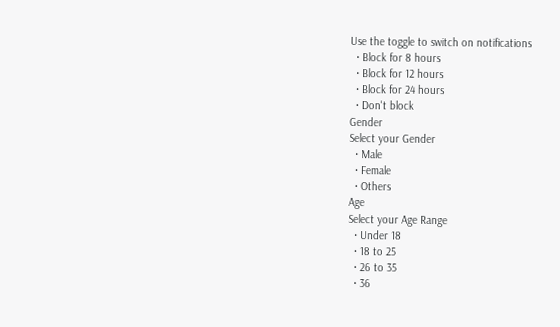Use the toggle to switch on notifications
  • Block for 8 hours
  • Block for 12 hours
  • Block for 24 hours
  • Don't block
Gender
Select your Gender
  • Male
  • Female
  • Others
Age
Select your Age Range
  • Under 18
  • 18 to 25
  • 26 to 35
  • 36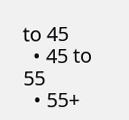to 45
  • 45 to 55
  • 55+